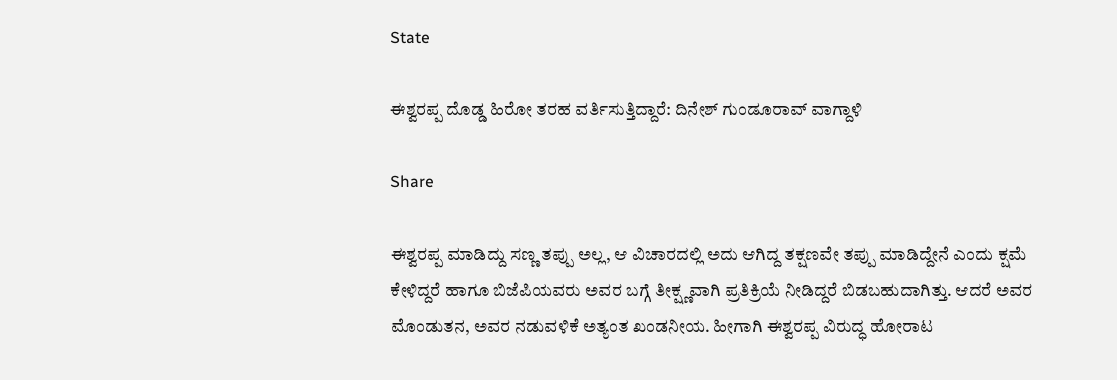State

ಈಶ್ವರಪ್ಪ ದೊಡ್ಡ ಹಿರೋ ತರಹ ವರ್ತಿಸುತ್ತಿದ್ದಾರೆ: ದಿನೇಶ್ ಗುಂಡೂರಾವ್ ವಾಗ್ದಾಳಿ

Share

ಈಶ್ವರಪ್ಪ ಮಾಡಿದ್ದು ಸಣ್ಣ ತಪ್ಪು ಅಲ್ಲ, ಆ ವಿಚಾರದಲ್ಲಿ ಅದು ಆಗಿದ್ದ ತಕ್ಷಣವೇ ತಪ್ಪು ಮಾಡಿದ್ದೇನೆ ಎಂದು ಕ್ಷಮೆ ಕೇಳಿದ್ದರೆ ಹಾಗೂ ಬಿಜೆಪಿಯವರು ಅವರ ಬಗ್ಗೆ ತೀಕ್ಷ್ಣವಾಗಿ ಪ್ರತಿಕ್ರಿಯೆ ನೀಡಿದ್ದರೆ ಬಿಡಬಹುದಾಗಿತ್ತು. ಆದರೆ ಅವರ ಮೊಂಡುತನ, ಅವರ ನಡುವಳಿಕೆ ಅತ್ಯಂತ ಖಂಡನೀಯ. ಹೀಗಾಗಿ ಈಶ್ವರಪ್ಪ ವಿರುದ್ಧ ಹೋರಾಟ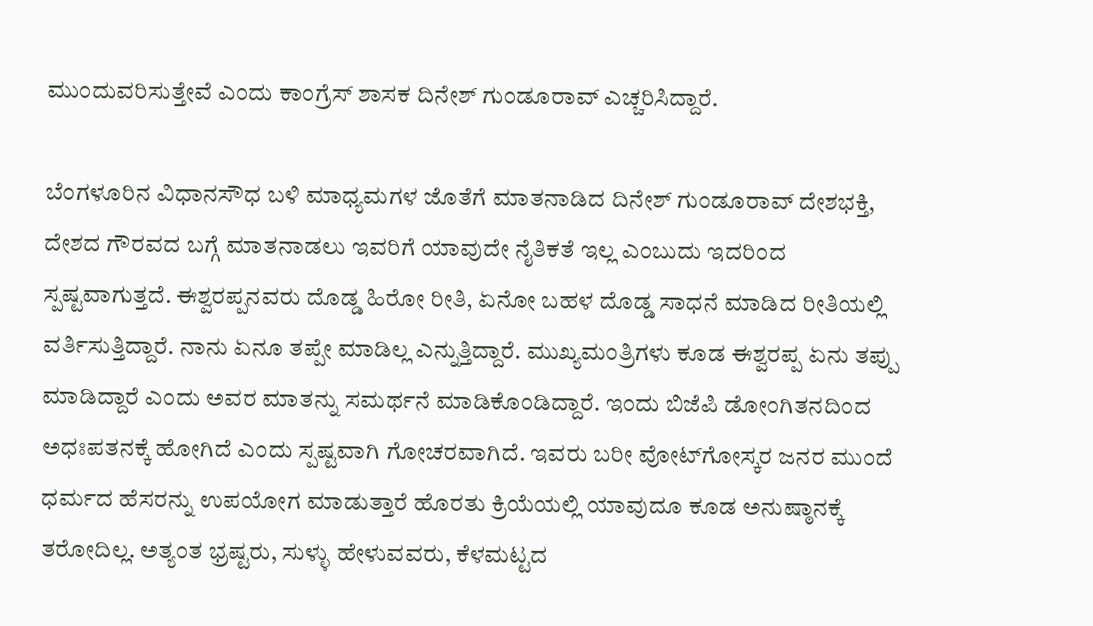ಮುಂದುವರಿಸುತ್ತೇವೆ ಎಂದು ಕಾಂಗ್ರೆಸ್ ಶಾಸಕ ದಿನೇಶ್ ಗುಂಡೂರಾವ್ ಎಚ್ಚರಿಸಿದ್ದಾರೆ.

ಬೆಂಗಳೂರಿನ ವಿಧಾನಸೌಧ ಬಳಿ ಮಾಧ್ಯಮಗಳ ಜೊತೆಗೆ ಮಾತನಾಡಿದ ದಿನೇಶ್ ಗುಂಡೂರಾವ್ ದೇಶಭಕ್ತಿ, ದೇಶದ ಗೌರವದ ಬಗ್ಗೆ ಮಾತನಾಡಲು ಇವರಿಗೆ ಯಾವುದೇ ನೈತಿಕತೆ ಇಲ್ಲ ಎಂಬುದು ಇದರಿಂದ ಸ್ಪಷ್ಟವಾಗುತ್ತದೆ. ಈಶ್ವರಪ್ಪನವರು ದೊಡ್ಡ ಹಿರೋ ರೀತಿ, ಏನೋ ಬಹಳ ದೊಡ್ಡ ಸಾಧನೆ ಮಾಡಿದ ರೀತಿಯಲ್ಲಿ ವರ್ತಿಸುತ್ತಿದ್ದಾರೆ. ನಾನು ಏನೂ ತಪ್ಪೇ ಮಾಡಿಲ್ಲ ಎನ್ನುತ್ತಿದ್ದಾರೆ. ಮುಖ್ಯಮಂತ್ರಿಗಳು ಕೂಡ ಈಶ್ವರಪ್ಪ ಏನು ತಪ್ಪು ಮಾಡಿದ್ದಾರೆ ಎಂದು ಅವರ ಮಾತನ್ನು ಸಮರ್ಥನೆ ಮಾಡಿಕೊಂಡಿದ್ದಾರೆ. ಇಂದು ಬಿಜೆಪಿ ಡೋಂಗಿತನದಿಂದ ಅಧಃಪತನಕ್ಕೆ ಹೋಗಿದೆ ಎಂದು ಸ್ಪಷ್ಟವಾಗಿ ಗೋಚರವಾಗಿದೆ. ಇವರು ಬರೀ ವೋಟ್‍ಗೋಸ್ಕರ ಜನರ ಮುಂದೆ ಧರ್ಮದ ಹೆಸರನ್ನು ಉಪಯೋಗ ಮಾಡುತ್ತಾರೆ ಹೊರತು ಕ್ರಿಯೆಯಲ್ಲಿ ಯಾವುದೂ ಕೂಡ ಅನುಷ್ಠಾನಕ್ಕೆ ತರೋದಿಲ್ಲ. ಅತ್ಯಂತ ಭ್ರಷ್ಟರು, ಸುಳ್ಳು ಹೇಳುವವರು, ಕೆಳಮಟ್ಟದ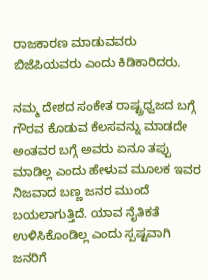ರಾಜಕಾರಣ ಮಾಡುವವರು ಬಿಜೆಪಿಯವರು ಎಂದು ಕಿಡಿಕಾರಿದರು.

ನಮ್ಮ ದೇಶದ ಸಂಕೇತ ರಾಷ್ಟ್ರಧ್ವಜದ ಬಗ್ಗೆ ಗೌರವ ಕೊಡುವ ಕೆಲಸವನ್ನು ಮಾಡದೇ ಅಂತವರ ಬಗ್ಗೆ ಅವರು ಏನೂ ತಪ್ಪು ಮಾಡಿಲ್ಲ ಎಂದು ಹೇಳುವ ಮೂಲಕ ಇವರ ನಿಜವಾದ ಬಣ್ಣ ಜನರ ಮುಂದೆ ಬಯಲಾಗುತ್ತಿದೆ. ಯಾವ ನೈತಿಕತೆ ಉಳಿಸಿಕೊಂಡಿಲ್ಲ ಎಂದು ಸ್ಪಷ್ಟವಾಗಿ ಜನರಿಗೆ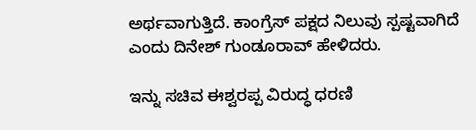ಅರ್ಥವಾಗುತ್ತಿದೆ. ಕಾಂಗ್ರೆಸ್ ಪಕ್ಷದ ನಿಲುವು ಸ್ಪಷ್ಟವಾಗಿದೆ ಎಂದು ದಿನೇಶ್ ಗುಂಡೂರಾವ್ ಹೇಳಿದರು.

ಇನ್ನು ಸಚಿವ ಈಶ್ವರಪ್ಪ ವಿರುದ್ಧ ಧರಣಿ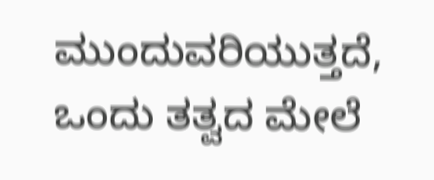ಮುಂದುವರಿಯುತ್ತದೆ, ಒಂದು ತತ್ವದ ಮೇಲೆ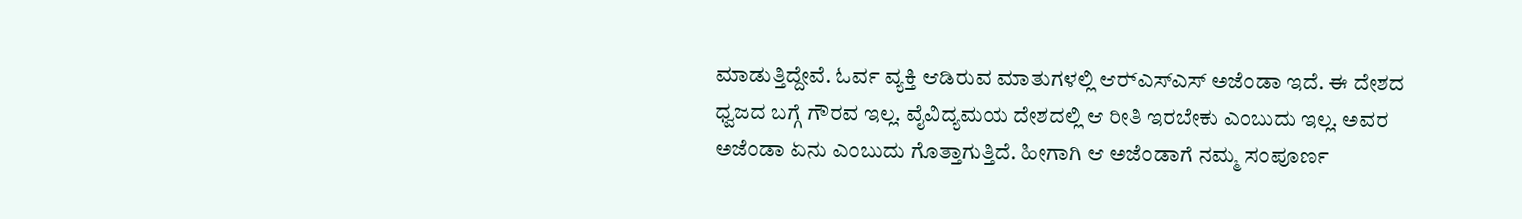ಮಾಡುತ್ತಿದ್ದೇವೆ. ಓರ್ವ ವ್ಯಕ್ತಿ ಆಡಿರುವ ಮಾತುಗಳಲ್ಲಿ ಆರ್‍ಎಸ್‍ಎಸ್ ಅಜೆಂಡಾ ಇದೆ. ಈ ದೇಶದ ಧ್ವಜದ ಬಗ್ಗೆ ಗೌರವ ಇಲ್ಲ. ವೈವಿದ್ಯಮಯ ದೇಶದಲ್ಲಿ ಆ ರೀತಿ ಇರಬೇಕು ಎಂಬುದು ಇಲ್ಲ. ಅವರ ಅಜೆಂಡಾ ಏನು ಎಂಬುದು ಗೊತ್ತಾಗುತ್ತಿದೆ. ಹೀಗಾಗಿ ಆ ಅಜೆಂಡಾಗೆ ನಮ್ಮ ಸಂಪೂರ್ಣ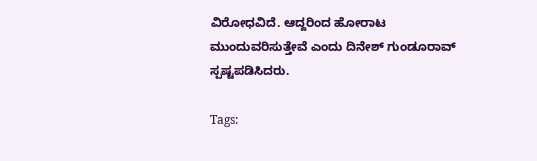ವಿರೋಧವಿದೆ. ಆದ್ದರಿಂದ ಹೋರಾಟ ಮುಂದುವರಿಸುತ್ತೇವೆ ಎಂದು ದಿನೇಶ್ ಗುಂಡೂರಾವ್ ಸ್ಪಷ್ಟಪಡಿಸಿದರು.

Tags: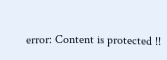error: Content is protected !!